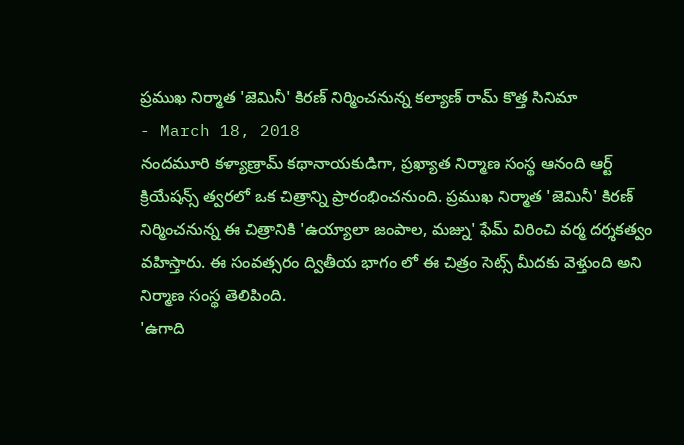ప్రముఖ నిర్మాత 'జెమినీ' కిరణ్ నిర్మించనున్న కల్యాణ్ రామ్ కొత్త సినిమా
- March 18, 2018
నందమూరి కళ్యాణ్రామ్ కథానాయకుడిగా, ప్రఖ్యాత నిర్మాణ సంస్థ ఆనంది ఆర్ట్ క్రియేషన్స్ త్వరలో ఒక చిత్రాన్ని ప్రారంభించనుంది. ప్రముఖ నిర్మాత 'జెమినీ' కిరణ్ నిర్మించనున్న ఈ చిత్రానికి 'ఉయ్యాలా జంపాల, మజ్ను' ఫేమ్ విరించి వర్మ దర్శకత్వం వహిస్తారు. ఈ సంవత్సరం ద్వితీయ భాగం లో ఈ చిత్రం సెట్స్ మీదకు వెళ్తుంది అని నిర్మాణ సంస్థ తెలిపింది.
'ఉగాది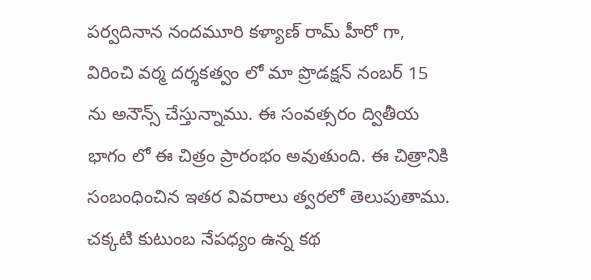పర్వదినాన నందమూరి కళ్యాణ్ రామ్ హీరో గా, విరించి వర్మ దర్శకత్వం లో మా ప్రొడక్షన్ నంబర్ 15 ను అనౌన్స్ చేస్తున్నాము. ఈ సంవత్సరం ద్వితీయ భాగం లో ఈ చిత్రం ప్రారంభం అవుతుంది. ఈ చిత్రానికి సంబంధించిన ఇతర వివరాలు త్వరలో తెలుపుతాము. చక్కటి కుటుంబ నేపధ్యం ఉన్న కథ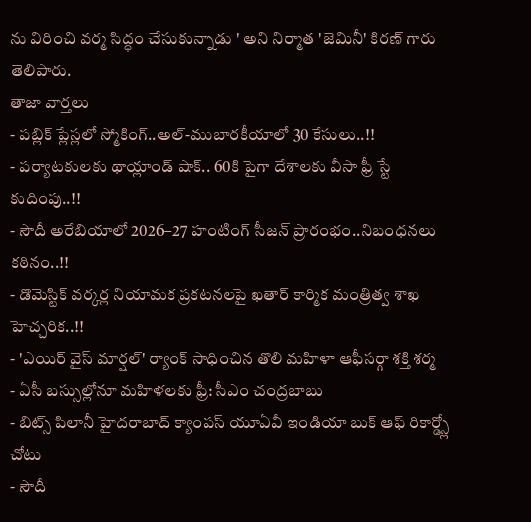ను విరించి వర్మ సిద్ధం చేసుకున్నాడు ' అని నిర్మాత 'జెమినీ' కిరణ్ గారు తెలిపారు.
తాజా వార్తలు
- పబ్లిక్ ప్లేస్లలో స్మోకింగ్..అల్-ముబారకీయాలో 30 కేసులు..!!
- పర్యాటకులకు థాయ్లాండ్ షాక్.. 60కి పైగా దేశాలకు వీసా ఫ్రీ స్టే కుదింపు..!!
- సౌదీ అరేబియాలో 2026–27 హంటింగ్ సీజన్ ప్రారంభం..నిబంధనలు కఠినం..!!
- డొమెస్టిక్ వర్కర్ల నియామక ప్రకటనలపై ఖతార్ కార్మిక మంత్రిత్వ శాఖ హెచ్చరిక..!!
- 'ఎయిర్ వైస్ మార్షల్' ర్యాంక్ సాధించిన తొలి మహిళా ఆఫీసర్గా శక్తి శర్మ
- ఏసీ బస్సుల్లోనూ మహిళలకు ఫ్రీ: సీఎం చంద్రబాబు
- బిట్స్ పిలానీ హైదరాబాద్ క్యాంపస్ యూఏవీ ఇండియా బుక్ ఆఫ్ రికార్డ్స్లో చోటు
- సౌదీ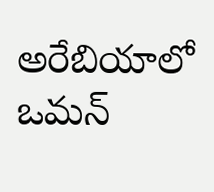అరేబియాలో ఒమన్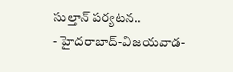సుల్తాన్ పర్యటన..
- హైదరాబాద్-విజయవాడ-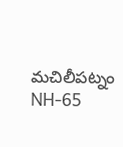మచిలీపట్నం NH-65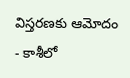విస్తరణకు ఆమోదం
- కాశీలో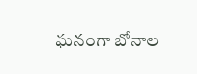ఘనంగా బోనాల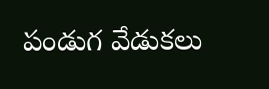పండుగ వేడుకలు